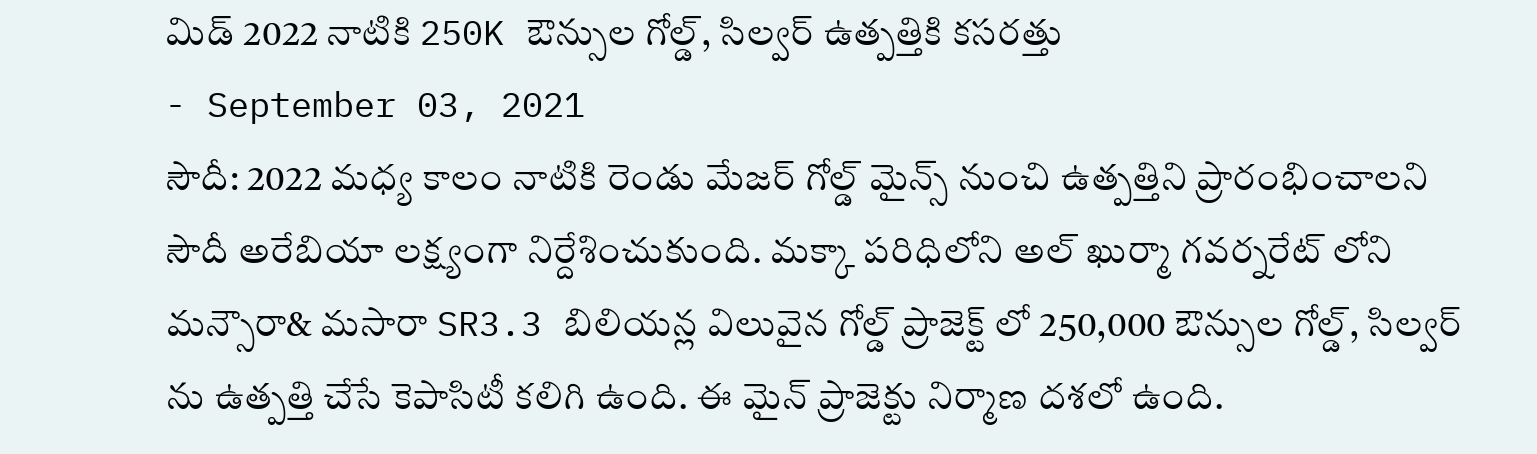మిడ్ 2022 నాటికి 250K ఔన్సుల గోల్డ్, సిల్వర్ ఉత్పత్తికి కసరత్తు
- September 03, 2021
సౌదీ: 2022 మధ్య కాలం నాటికి రెండు మేజర్ గోల్డ్ మైన్స్ నుంచి ఉత్పత్తిని ప్రారంభించాలని సౌదీ అరేబియా లక్ష్యంగా నిర్దేశించుకుంది. మక్కా పరిధిలోని అల్ ఖుర్మా గవర్నరేట్ లోని మన్సౌరా& మసారా SR3.3 బిలియన్ల విలువైన గోల్డ్ ప్రాజెక్ట్ లో 250,000 ఔన్సుల గోల్డ్, సిల్వర్ ను ఉత్పత్తి చేసే కెపాసిటీ కలిగి ఉంది. ఈ మైన్ ప్రాజెక్టు నిర్మాణ దశలో ఉంది.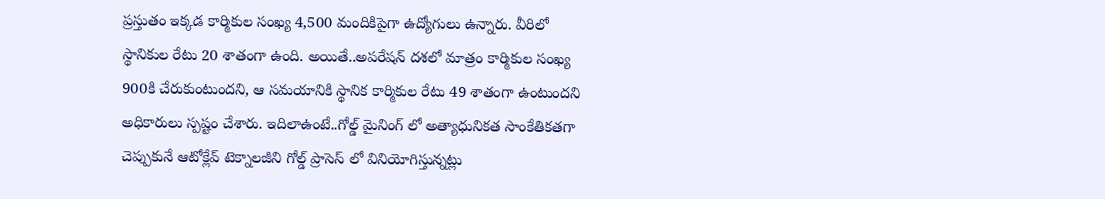ప్రస్తుతం ఇక్కడ కార్మికుల సంఖ్య 4,500 మందికిపైగా ఉద్యోగులు ఉన్నారు. వీరిలో స్థానికుల రేటు 20 శాతంగా ఉంది. అయితే..అపరేషన్ దశలో మాత్రం కార్మికుల సంఖ్య 900కి చేరుకుంటుందని, ఆ సమయానికి స్థానిక కార్మికుల రేటు 49 శాతంగా ఉంటుందని అధికారులు స్పష్టం చేశారు. ఇదిలాఉంటే..గోల్డ్ మైనింగ్ లో అత్యాధునికత సాంకేతికతగా చెప్పుకునే ఆటోక్లేవ్ టెక్నాలజీని గోల్డ్ ప్రాసెస్ లో వినియోగిస్తున్నట్లు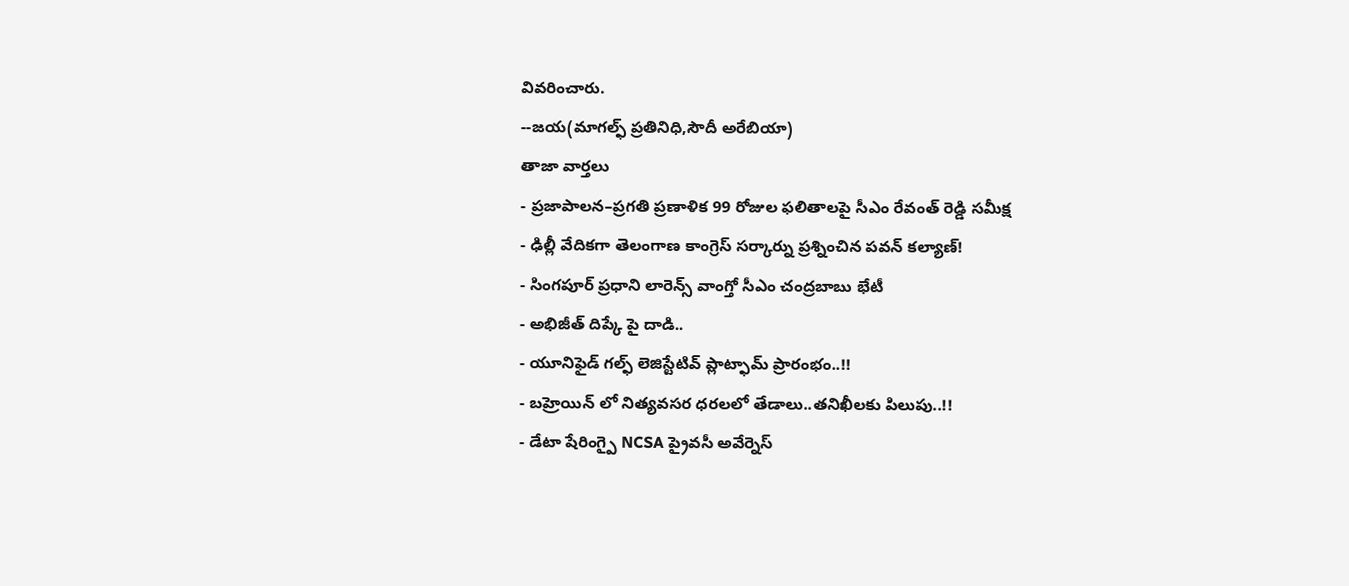వివరించారు.
--జయ(మాగల్ఫ్ ప్రతినిధి,సౌదీ అరేబియా)
తాజా వార్తలు
- ప్రజాపాలన–ప్రగతి ప్రణాళిక 99 రోజుల ఫలితాలపై సీఎం రేవంత్ రెడ్డి సమీక్ష
- ఢిల్లీ వేదికగా తెలంగాణ కాంగ్రెస్ సర్కార్ను ప్రశ్నించిన పవన్ కల్యాణ్!
- సింగపూర్ ప్రధాని లారెన్స్ వాంగ్తో సీఎం చంద్రబాబు భేటీ
- అభిజీత్ దిప్కే పై దాడి..
- యూనిఫైడ్ గల్ఫ్ లెజిస్టేటివ్ ప్లాట్ఫామ్ ప్రారంభం..!!
- బహ్రెయిన్ లో నిత్యవసర ధరలలో తేడాలు..తనిఖీలకు పిలుపు..!!
- డేటా షేరింగ్పై NCSA ప్రైవసీ అవేర్నెస్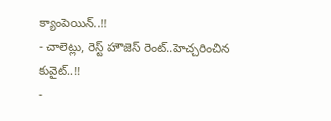క్యాంపెయిన్..!!
- చాలెట్లు, రెస్ట్ హౌజెస్ రెంట్..హెచ్చరించిన కువైట్..!!
-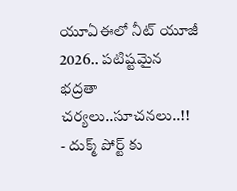యూఏఈలో నీట్ యూజీ 2026.. పటిష్టమైన భద్రతా చర్యలు..సూచనలు..!!
- దుక్మ్ పోర్ట్ కు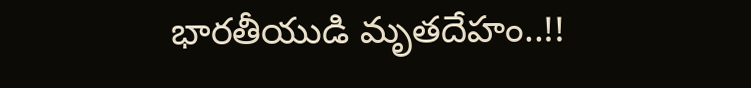భారతీయుడి మృతదేహం..!!